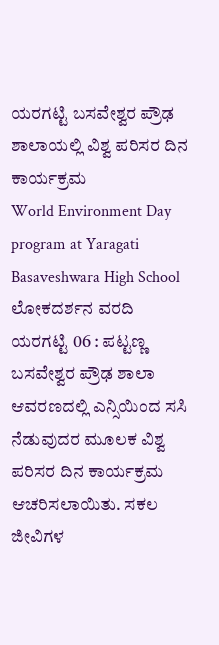ಯರಗಟ್ಟಿ ಬಸವೇಶ್ವರ ಪ್ರೌಢ ಶಾಲಾಯಲ್ಲಿ ವಿಶ್ವ ಪರಿಸರ ದಿನ ಕಾರ್ಯಕ್ರಮ
World Environment Day program at Yaragati Basaveshwara High School
ಲೋಕದರ್ಶನ ವರದಿ
ಯರಗಟ್ಟಿ 06 : ಪಟ್ಟಣ್ಣ ಬಸವೇಶ್ವರ ಪ್ರೌಢ ಶಾಲಾ ಆವರಣದಲ್ಲಿ ಎನ್ಸಿಯಿಂದ ಸಸಿ ನೆಡುವುದರ ಮೂಲಕ ವಿಶ್ವ ಪರಿಸರ ದಿನ ಕಾರ್ಯಕ್ರಮ ಆಚರಿಸಲಾಯಿತು. ಸಕಲ ಜೀವಿಗಳ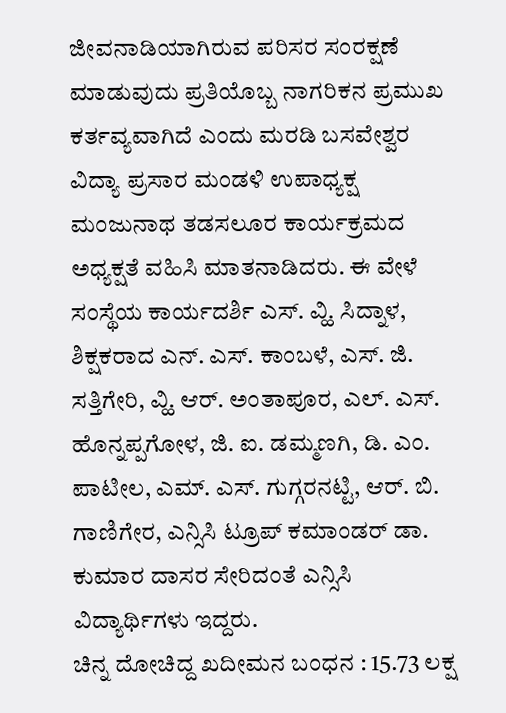ಜೀವನಾಡಿಯಾಗಿರುವ ಪರಿಸರ ಸಂರಕ್ಷಣೆ ಮಾಡುವುದು ಪ್ರತಿಯೊಬ್ಬ ನಾಗರಿಕನ ಪ್ರಮುಖ ಕರ್ತವ್ಯವಾಗಿದೆ ಎಂದು ಮರಡಿ ಬಸವೇಶ್ವರ ವಿದ್ಯಾ ಪ್ರಸಾರ ಮಂಡಳಿ ಉಪಾಧ್ಯಕ್ಷ ಮಂಜುನಾಥ ತಡಸಲೂರ ಕಾರ್ಯಕ್ರಮದ ಅಧ್ಯಕ್ಷತೆ ವಹಿಸಿ ಮಾತನಾಡಿದರು. ಈ ವೇಳೆ ಸಂಸ್ಥೆಯ ಕಾರ್ಯದರ್ಶಿ ಎಸ್. ವ್ಹಿ. ಸಿದ್ನಾಳ, ಶಿಕ್ಷಕರಾದ ಎನ್. ಎಸ್. ಕಾಂಬಳೆ, ಎಸ್. ಜಿ. ಸತ್ತಿಗೇರಿ, ವ್ಹಿ. ಆರ್. ಅಂತಾಪೂರ, ಎಲ್. ಎಸ್. ಹೊನ್ನಪ್ಪಗೋಳ, ಜಿ. ಐ. ಡಮ್ಮಣಗಿ, ಡಿ. ಎಂ. ಪಾಟೀಲ, ಎಮ್. ಎಸ್. ಗುಗ್ಗರನಟ್ಟಿ, ಆರ್. ಬಿ. ಗಾಣಿಗೇರ, ಎನ್ಸಿಸಿ ಟ್ರೂಪ್ ಕಮಾಂಡರ್ ಡಾ. ಕುಮಾರ ದಾಸರ ಸೇರಿದಂತೆ ಎನ್ಸಿಸಿ ವಿದ್ಯಾರ್ಥಿಗಳು ಇದ್ದರು.
ಚಿನ್ನ ದೋಚಿದ್ದ ಖದೀಮನ ಬಂಧನ : 15.73 ಲಕ್ಷ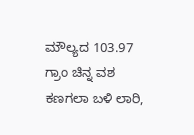ಮೌಲ್ಯದ 103.97 ಗ್ರಾಂ ಚಿನ್ನ ವಶ
ಕಣಗಲಾ ಬಳಿ ಲಾರಿ,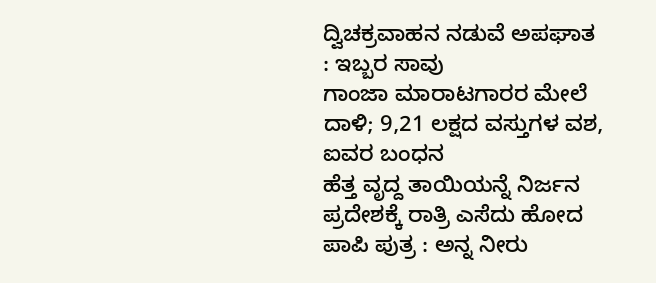ದ್ವಿಚಕ್ರವಾಹನ ನಡುವೆ ಅಪಘಾತ : ಇಬ್ಬರ ಸಾವು
ಗಾಂಜಾ ಮಾರಾಟಗಾರರ ಮೇಲೆ ದಾಳಿ; 9,21 ಲಕ್ಷದ ವಸ್ತುಗಳ ವಶ, ಐವರ ಬಂಧನ
ಹೆತ್ತ ವೃದ್ದ ತಾಯಿಯನ್ನೆ ನಿರ್ಜನ ಪ್ರದೇಶಕ್ಕೆ ರಾತ್ರಿ ಎಸೆದು ಹೋದ ಪಾಪಿ ಪುತ್ರ : ಅನ್ನ ನೀರು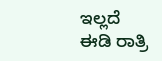ಇಲ್ಲದೆ ಈಡಿ ರಾತ್ರಿ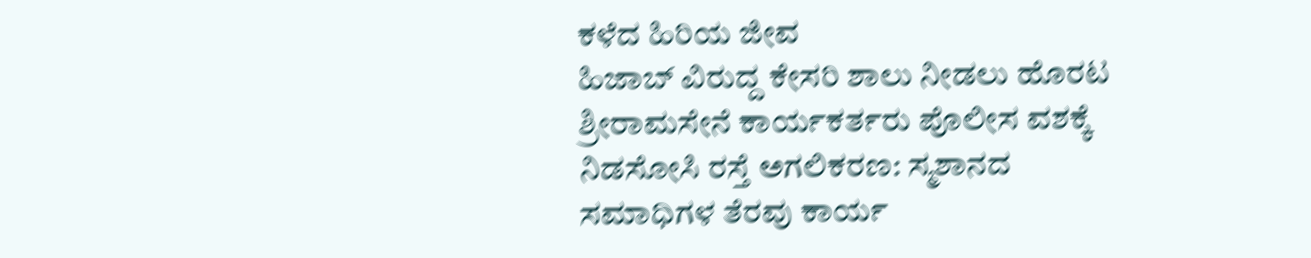ಕಳೆದ ಹಿರಿಯ ಜೀವ
ಹಿಜಾಬ್ ವಿರುದ್ದ ಕೇಸರಿ ಶಾಲು ನೀಡಲು ಹೊರಟ ಶ್ರೀರಾಮಸೇನೆ ಕಾರ್ಯಕರ್ತರು ಪೊಲೀಸ ವಶಕ್ಕೆ
ನಿಡಸೋಸಿ ರಸ್ತೆ ಅಗಲಿಕರಣ: ಸ್ಮಶಾನದ ಸಮಾಧಿಗಳ ತೆರವು ಕಾರ್ಯ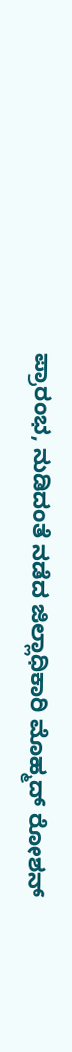ಪ್ರಾರಂಭ, ನುಡಿದಂತೆ ನಡೆದ ಜಿಲ್ಲಾಧಿಕಾರಿ ಮೊಹ್ಮದ್ ರೋಶನ್